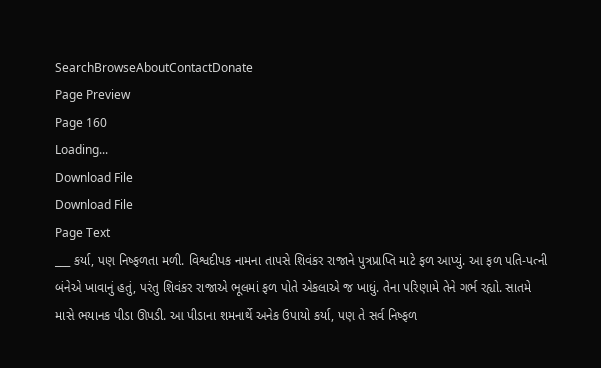SearchBrowseAboutContactDonate
Page Preview
Page 160
Loading...
Download File
Download File
Page Text
___ કર્યા, પણ નિષ્ફળતા મળી. વિશ્વદીપક નામના તાપસે શિવંકર રાજાને પુત્રપ્રાપ્તિ માટે ફળ આપ્યું. આ ફળ પતિ-પત્ની બંનેએ ખાવાનું હતું, પરંતુ શિવંકર રાજાએ ભૂલમાં ફળ પોતે એકલાએ જ ખાધું. તેના પરિણામે તેને ગર્ભ રહ્યો. સાતમે માસે ભયાનક પીડા ઊપડી. આ પીડાના શમનાર્થે અનેક ઉપાયો કર્યા, પણ તે સર્વ નિષ્ફળ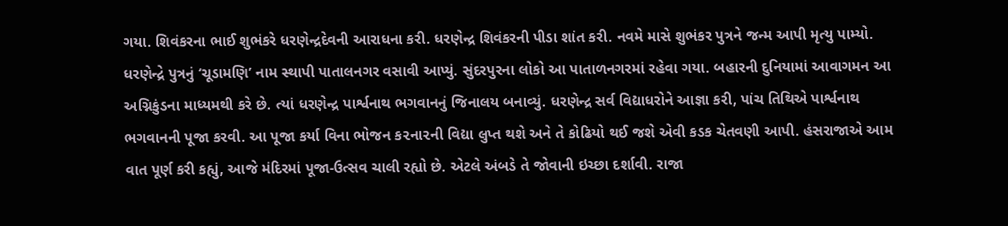ગયા. શિવંકરના ભાઈ શુભંકરે ધરણેન્દ્રદેવની આરાધના કરી. ધરણેન્દ્ર શિવંકરની પીડા શાંત કરી. નવમે માસે શુભંકર પુત્રને જન્મ આપી મૃત્યુ પામ્યો. ધરણેન્દ્રે પુત્રનું ‘ચૂડામણિ’ નામ સ્થાપી પાતાલનગર વસાવી આપ્યું. સુંદરપુરના લોકો આ પાતાળનગરમાં રહેવા ગયા. બહારની દુનિયામાં આવાગમન આ અગ્નિકુંડના માધ્યમથી કરે છે. ત્યાં ધરણેન્દ્ર પાર્શ્વનાથ ભગવાનનું જિનાલય બનાવ્યું. ધરણેન્દ્ર સર્વ વિદ્યાધરોને આજ્ઞા કરી, પાંચ તિથિએ પાર્શ્વનાથ ભગવાનની પૂજા કરવી. આ પૂજા કર્યા વિના ભોજન ક૨ના૨ની વિદ્યા લુપ્ત થશે અને તે કોઢિયો થઈ જશે એવી કડક ચેતવણી આપી. હંસરાજાએ આમ વાત પૂર્ણ કરી કહ્યું, આજે મંદિરમાં પૂજા-ઉત્સવ ચાલી રહ્યો છે. એટલે અંબડે તે જોવાની ઇચ્છા દર્શાવી. રાજા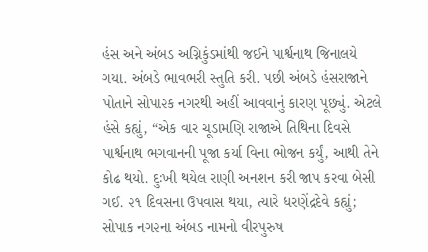હંસ અને અંબડ અગ્નિકુંડમાંથી જઈને પાર્શ્વનાથ જિનાલયે ગયા. અંબડે ભાવભરી સ્તુતિ કરી. પછી અંબડે હંસરાજાને પોતાને સોપા૨ક નગરથી અહીં આવવાનું કારણ પૂછ્યું. એટલે હંસે કહ્યું, “એક વાર ચૂડામણિ રાજાએ તિથિના દિવસે પાર્શ્વનાથ ભગવાનની પૂજા કર્યા વિના ભોજન કર્યું, આથી તેને કોઢ થયો. દુઃખી થયેલ રાણી અનશન કરી જાપ કરવા બેસી ગઈ. ૨૧ દિવસના ઉપવાસ થયા, ત્યારે ધરણેંદ્રદેવે કહ્યું; સોપાક નગ૨ના અંબડ નામનો વીરપુરુષ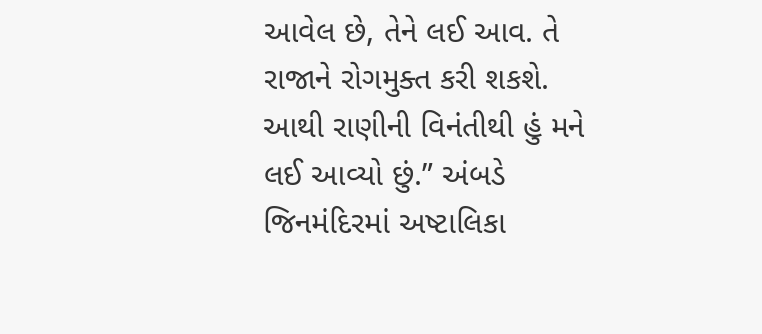આવેલ છે, તેને લઈ આવ. તે રાજાને રોગમુક્ત કરી શકશે. આથી રાણીની વિનંતીથી હું મને લઈ આવ્યો છું.” અંબડે જિનમંદિરમાં અષ્ટાલિકા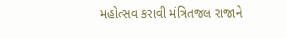મહોત્સવ કરાવી મંત્રિતજલ રાજાને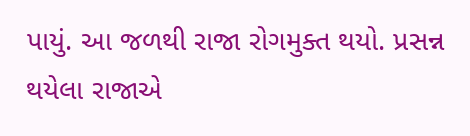પાયું. આ જળથી રાજા રોગમુક્ત થયો. પ્રસન્ન થયેલા રાજાએ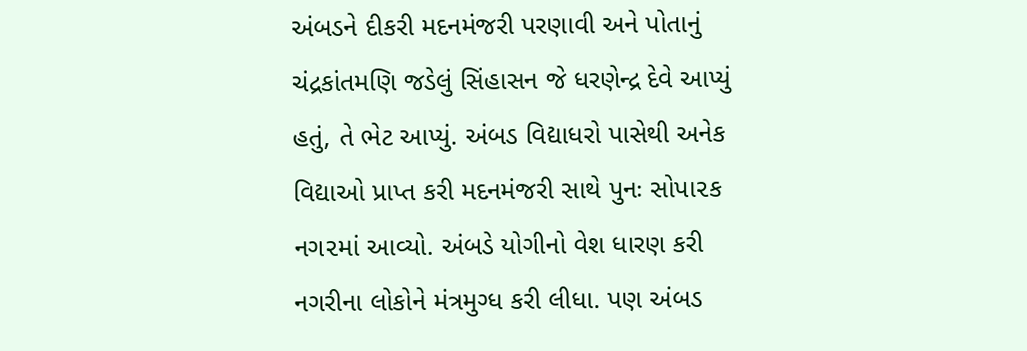અંબડને દીકરી મદનમંજરી પરણાવી અને પોતાનું ચંદ્રકાંતમણિ જડેલું સિંહાસન જે ધરણેન્દ્ર દેવે આપ્યું હતું, તે ભેટ આપ્યું. અંબડ વિદ્યાધરો પાસેથી અનેક વિદ્યાઓ પ્રાપ્ત કરી મદનમંજરી સાથે પુનઃ સોપા૨ક નગ૨માં આવ્યો. અંબડે યોગીનો વેશ ધારણ કરી નગરીના લોકોને મંત્રમુગ્ધ કરી લીધા. પણ અંબડ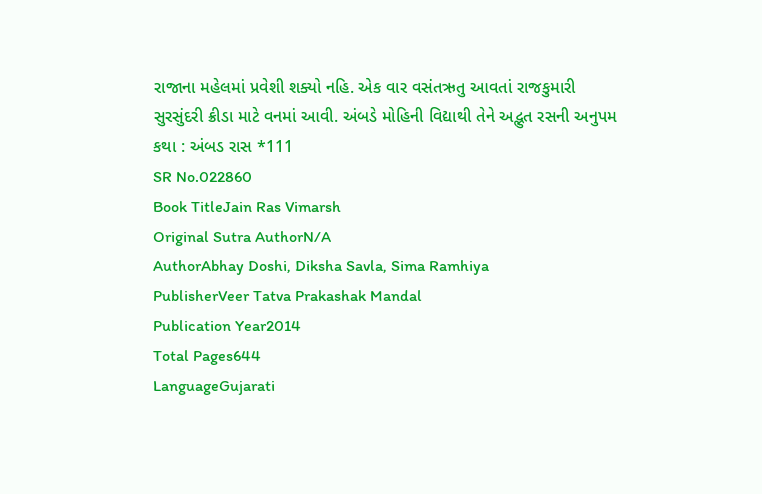રાજાના મહેલમાં પ્રવેશી શક્યો નહિ. એક વાર વસંતઋતુ આવતાં રાજકુમારી સુરસુંદરી ક્રીડા માટે વનમાં આવી. અંબડે મોહિની વિદ્યાથી તેને અદ્ભુત રસની અનુપમ કથા : અંબડ રાસ *111
SR No.022860
Book TitleJain Ras Vimarsh
Original Sutra AuthorN/A
AuthorAbhay Doshi, Diksha Savla, Sima Ramhiya
PublisherVeer Tatva Prakashak Mandal
Publication Year2014
Total Pages644
LanguageGujarati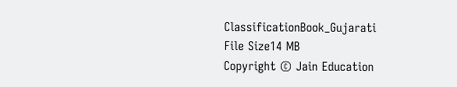ClassificationBook_Gujarati
File Size14 MB
Copyright © Jain Education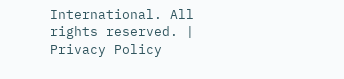International. All rights reserved. | Privacy Policy